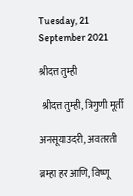Tuesday, 21 September 2021

श्रीदत्त तुम्ही

 श्रीदत्त तुम्ही, त्रिगुणी मूर्ती

अनसूयाउदरी, अवतरती

ब्रम्हा हर आणि, विष्णू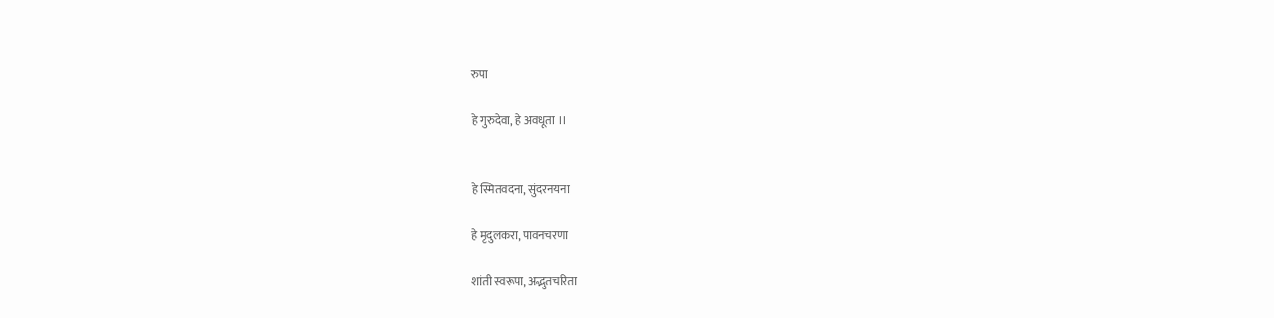रुपा

हे गुरुदेवा, हे अवधूता ।।


हे स्मितवदना, सुंदरनयना

हे मृदुलकरा, पावनचरणा

शांती स्वरूपा, अद्भुतचरिता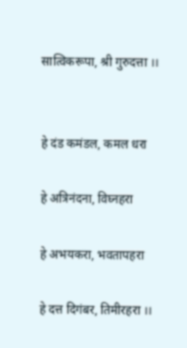सात्विकरूपा, श्री गुरुदत्ता ।।


हे दंड कमंडल, कमल धरा

हे अत्रिनंदना, विघ्नहरा

हे अभयकरा, भवतापहरा

हे दत्त दिगंबर, तिमीरहरा ।।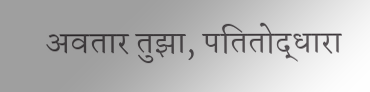अवतार तुझा, पतितोद्धारा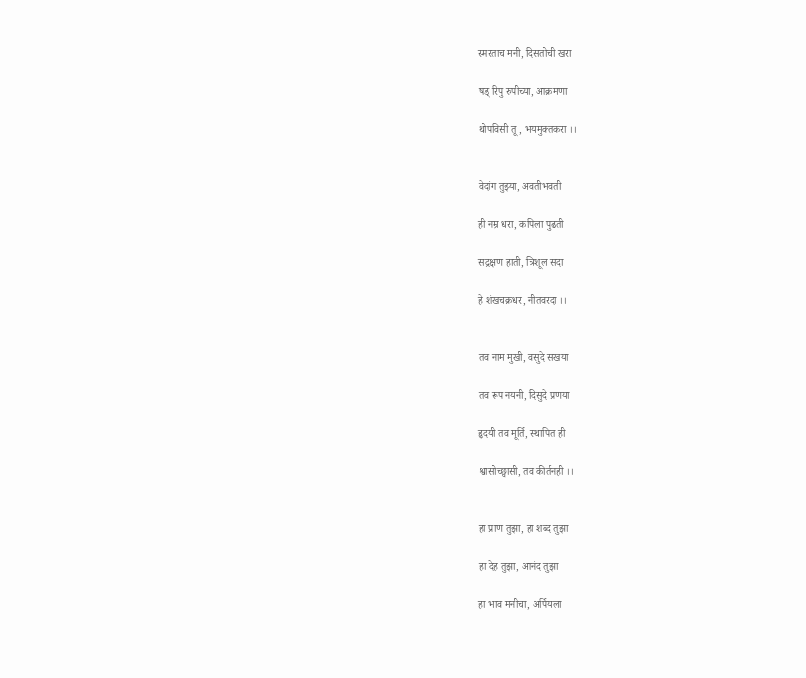स्मरताच मनी, दिसतोची खरा

षड् रिपु रुपीच्या, आक्रमणा

थोपविसी तू, भयमुक्तकरा ।।


वेदांग तुझ्या, अवतीभवती

ही नम्र धरा, कपिला पुढती

सद्रक्षण हाती, त्रिशूल सदा

हे शंखचक्रधर, नीतवरदा ।।


तव नाम मुखी, वसुदे सखया

तव रूप नयनी, दिसुदे प्रणया

हृदयी तव मूर्ति, स्थापित ही

श्वासोच्छ्वासी, तव कीर्तनही ।।


हा प्राण तुझा, हा शब्द तुझा

हा देह तुझा, आनंद तुझा

हा भाव मनीचा, अर्पियला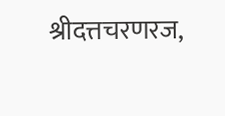श्रीदत्तचरणरज,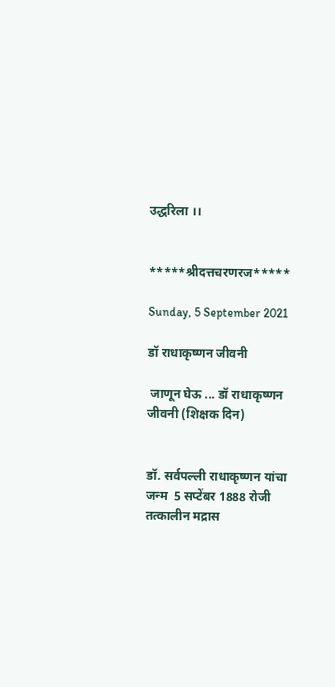उद्धरिला ।।


*****श्रीदत्तचरणरज*****

Sunday, 5 September 2021

डॉ राधाकृष्णन जीवनी

 जाणून घेऊ ... डॉ राधाकृष्णन जीवनी (शिक्षक दिन)


डॉ. सर्वपल्ली राधाकृष्णन यांचा जन्म  5 सप्टेंबर 1888 रोजी तत्कालीन मद्रास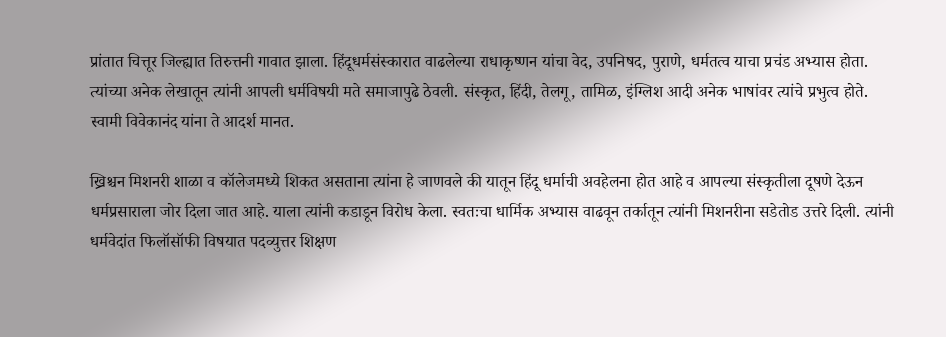प्रांतात चित्तूर जिल्ह्यात तिरुत्तनी गावात झाला. हिंदूधर्मसंस्कारात वाढलेल्या राधाकृष्णन यांचा वेद, उपनिषद, पुराणे, धर्मतत्व याचा प्रचंड अभ्यास होता. त्यांच्या अनेक लेखातून त्यांनी आपली धर्मविषयी मते समाजापुढे ठेवली. संस्कृत, हिंदी, तेलगू, तामिळ, इंग्लिश आदी अनेक भाषांवर त्यांचे प्रभुत्व होते. स्वामी विवेकानंद यांना ते आदर्श मानत.

ख्रिश्चन मिशनरी शाळा व कॉलेजमध्ये शिकत असताना त्यांना हे जाणवले की यातून हिंदू धर्माची अवहेलना होत आहे व आपल्या संस्कृतीला दूषणे देऊन धर्मप्रसाराला जोर दिला जात आहे. याला त्यांनी कडाडून विरोध केला. स्वतःचा धार्मिक अभ्यास वाढवून तर्कातून त्यांनी मिशनरीना सडेतोड उत्तरे दिली. त्यांनी धर्मवेदांत फिलॉसॉफी विषयात पदव्युत्तर शिक्षण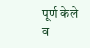पूर्ण केले व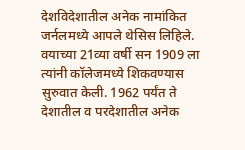देशविदेशातील अनेक नामांकित जर्नलमध्ये आपले थेसिस लिहिले. वयाच्या 21व्या वर्षी सन 1909 ला त्यांनी कॉलेजमध्ये शिकवण्यास सुरुवात केली. 1962 पर्यंत ते देशातील व परदेशातील अनेक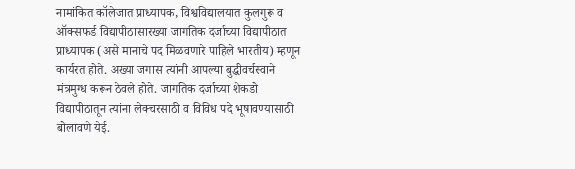नामांकित कॉलेजात प्राध्यापक, विश्वविद्यालयात कुलगुरू व ऑक्सफर्ड विद्यापीठासारख्या जागतिक दर्जाच्या विद्यापीठात  प्राध्यापक (असे मानाचे पद मिळवणारे पाहिले भारतीय) म्हणून कार्यरत होते. अख्या जगास त्यांनी आपल्या बुद्धीवर्चस्वाने मंत्रमुग्ध करून ठेवले होते. जागतिक दर्जाच्या शेकडो विद्यापीठातून त्यांना लेक्चरसाठी व विविध पदे भूषावण्यासाठी बोलावणे येई.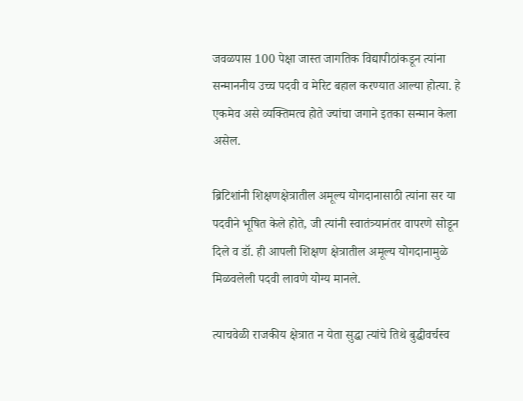जवळपास 100 पेक्षा जास्त जागतिक विद्यापीठांकडून त्यांना सन्माननीय उच्च पदवी व मेरिट बहाल करण्यात आल्या होत्या. हे एकमेव असे व्यक्तिमत्व होते ज्यांचा जगाने इतका सन्मान केला असेल.

ब्रिटिशांनी शिक्षणक्षेत्रातील अमूल्य योगदानासाठी त्यांना सर या पदवीने भूषित केले होते, जी त्यांनी स्वातंत्र्यानंतर वापरणे सोडून दिले व डॉ. ही आपली शिक्षण क्षेत्रातील अमूल्य योगदानामुळे मिळवलेली पदवी लावणे योग्य मानले.

त्याचवेळी राजकीय क्षेत्रात न येता सुद्धा त्यांचे तिथे बुद्धीवर्चस्व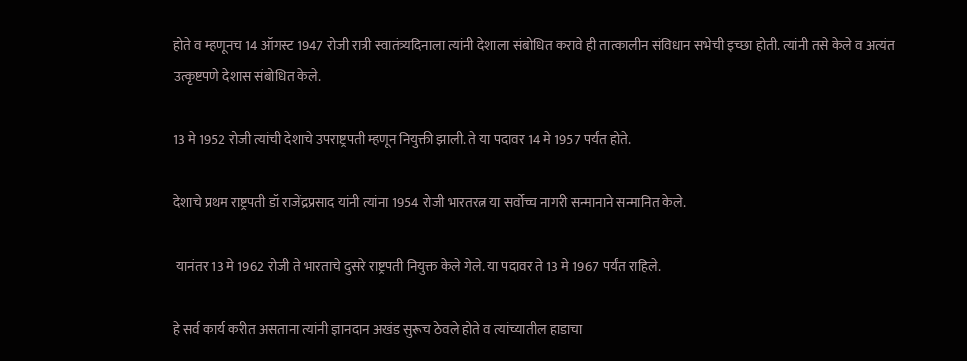होते व म्हणूनच 14 ऑगस्ट 1947 रोजी रात्री स्वातंत्र्यदिनाला त्यांनी देशाला संबोधित करावे ही तात्कालीन संविधान सभेची इच्छा होती. त्यांनी तसे केले व अत्यंत उत्कृष्टपणे देशास संबोधित केले.

13 मे 1952 रोजी त्यांची देशाचे उपराष्ट्रपती म्हणून नियुक्ती झाली. ते या पदावर 14 मे 1957 पर्यंत होते.

देशाचे प्रथम राष्ट्रपती डॉ राजेंद्रप्रसाद यांनी त्यांना 1954 रोजी भारतरत्न या सर्वोच्च नागरी सन्मानाने सन्मानित केले.

 यानंतर 13 मे 1962 रोजी ते भारताचे दुसरे राष्ट्रपती नियुक्त केले गेले. या पदावर ते 13 मे 1967 पर्यंत राहिले.

हे सर्व कार्य करीत असताना त्यांनी ज्ञानदान अखंड सुरूच ठेवले होते व त्यांच्यातील हाडाचा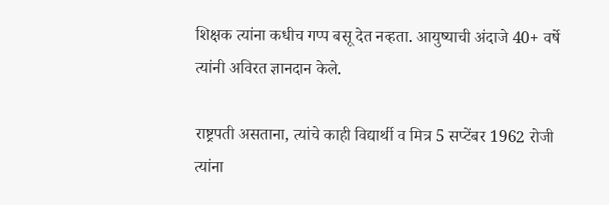शिक्षक त्यांना कधीच गप्प बसू देत नव्हता. आयुष्याची अंदाजे 40+ वर्षे त्यांनी अविरत ज्ञानदान केले.

राष्ट्रपती असताना, त्यांचे काही विद्यार्थी व मित्र 5 सप्टेंबर 1962 रोजी त्यांना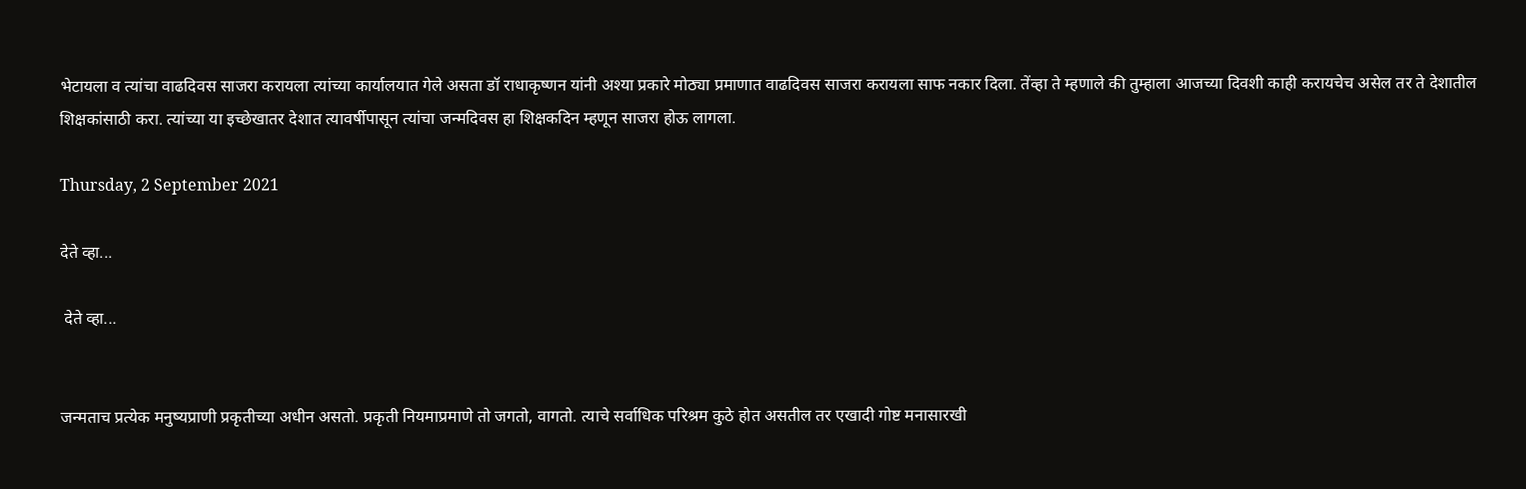भेटायला व त्यांचा वाढदिवस साजरा करायला त्यांच्या कार्यालयात गेले असता डॉ राधाकृष्णन यांनी अश्या प्रकारे मोठ्या प्रमाणात वाढदिवस साजरा करायला साफ नकार दिला. तेंव्हा ते म्हणाले की तुम्हाला आजच्या दिवशी काही करायचेच असेल तर ते देशातील शिक्षकांसाठी करा. त्यांच्या या इच्छेखातर देशात त्यावर्षीपासून त्यांचा जन्मदिवस हा शिक्षकदिन म्हणून साजरा होऊ लागला.

Thursday, 2 September 2021

देते व्हा...

 देते व्हा...


जन्मताच प्रत्येक मनुष्यप्राणी प्रकृतीच्या अधीन असतो. प्रकृती नियमाप्रमाणे तो जगतो, वागतो. त्याचे सर्वाधिक परिश्रम कुठे होत असतील तर एखादी गोष्ट मनासारखी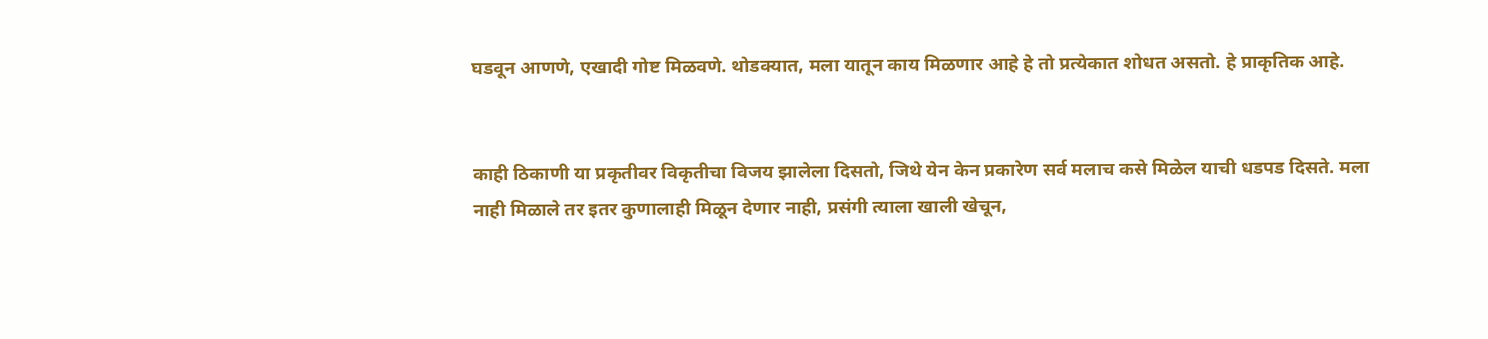घडवून आणणे, एखादी गोष्ट मिळवणे. थोडक्यात, मला यातून काय मिळणार आहे हे तो प्रत्येकात शोधत असतो. हे प्राकृतिक आहे.


काही ठिकाणी या प्रकृतीवर विकृतीचा विजय झालेला दिसतो, जिथे येन केन प्रकारेण सर्व मलाच कसे मिळेल याची धडपड दिसते. मला नाही मिळाले तर इतर कुणालाही मिळून देणार नाही, प्रसंगी त्याला खाली खेचून,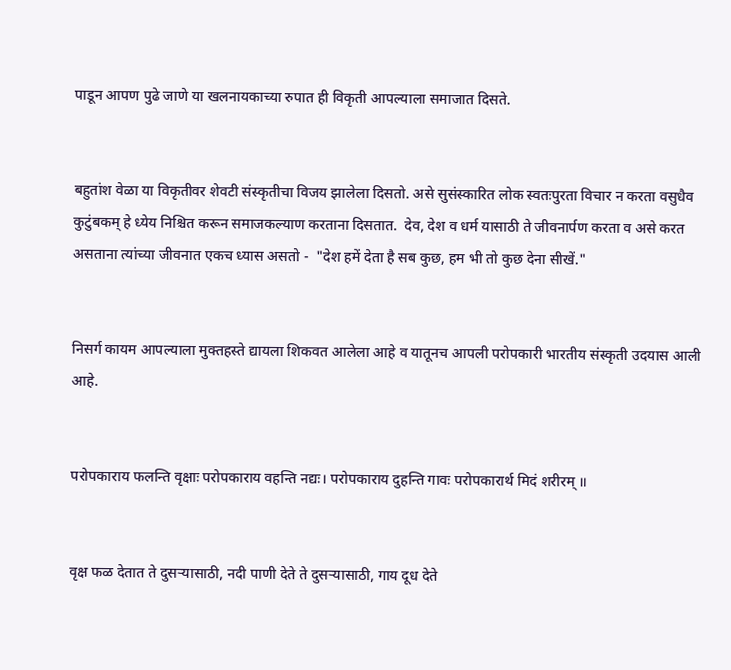पाडून आपण पुढे जाणे या खलनायकाच्या रुपात ही विकृती आपल्याला समाजात दिसते.


बहुतांश वेळा या विकृतीवर शेवटी संस्कृतीचा विजय झालेला दिसतो. असे सुसंस्कारित लोक स्वतःपुरता विचार न करता वसुधैव कुटुंबकम् हे ध्येय निश्चित करून समाजकल्याण करताना दिसतात.  देव, देश व धर्म यासाठी ते जीवनार्पण करता व असे करत असताना त्यांच्या जीवनात एकच ध्यास असतो -  "देश हमें देता है सब कुछ, हम भी तो कुछ देना सीखें."


निसर्ग कायम आपल्याला मुक्तहस्ते द्यायला शिकवत आलेला आहे व यातूनच आपली परोपकारी भारतीय संस्कृती उदयास आली आहे.


परोपकाराय फलन्ति वृक्षाः परोपकाराय वहन्ति नद्यः। परोपकाराय दुहन्ति गावः परोपकारार्थ मिदं शरीरम् ॥


वृक्ष फळ देतात ते दुसऱ्यासाठी, नदी पाणी देते ते दुसऱ्यासाठी, गाय दूध देते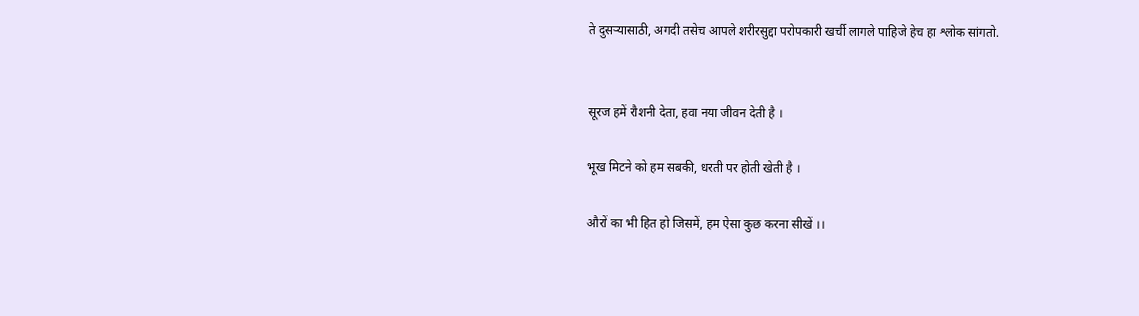ते दुसऱ्यासाठी, अगदी तसेच आपले शरीरसुद्दा परोपकारी खर्ची लागले पाहिजे हेच हा श्लोक सांगतो.


सूरज हमें रौशनी देता, हवा नया जीवन देती है ।

भूख मिटने को हम सबकी, धरती पर होती खेती है ।

औरों का भी हित हो जिसमें, हम ऐसा कुछ करना सीखें ।।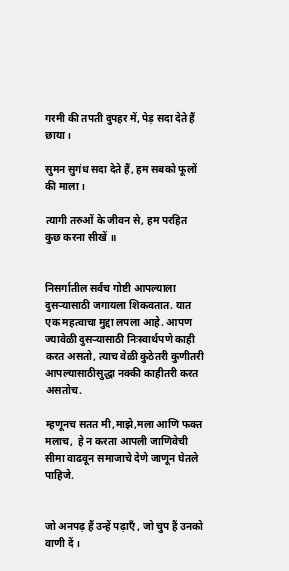गरमी की तपती दुपहर में, पेड़ सदा देते हैं छाया ।

सुमन सुगंध सदा देते हैं, हम सबको फूलों की माला ।

त्यागी तरुओं के जीवन से, हम परहित कुछ करना सीखें ॥


निसर्गातील सर्वच गोष्टी आपल्याला दुसऱ्यासाठी जगायला शिकवतात. यात एक महत्वाचा मुद्दा लपला आहे. आपण ज्यावेळी दुसऱ्यासाठी निःस्वार्थपणे काही करत असतो, त्याच वेळी कुठेतरी कुणीतरी आपल्यासाठीसुद्धा नक्की काहीतरी करत असतोच.

म्हणूनच सतत मी,माझे,मला आणि फक्त मलाच,  हे न करता आपली जाणिवेची सीमा वाढवून समाजाचे देणे जाणून घेतले पाहिजे.


जो अनपढ़ हैं उन्हें पढ़ाएँ , जो चुप हैं उनको वाणी दें ।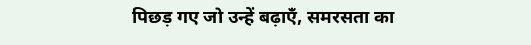पिछड़ गए जो उन्हें बढ़ाएँ, समरसता का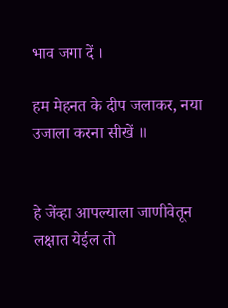भाव जगा दें ।

हम मेहनत के दीप जलाकर, नया उजाला करना सीखें ॥


हे जेंव्हा आपल्याला जाणीवेतून लक्षात येईल तो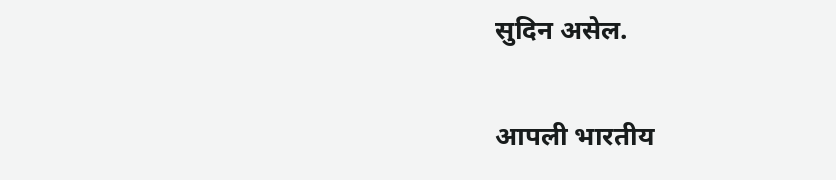सुदिन असेल.

आपली भारतीय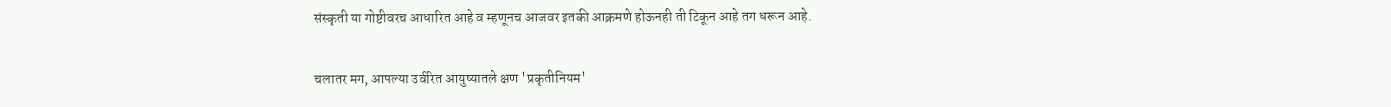संस्कृती या गोष्टीवरच आधारित आहे व म्हणूनच आजवर इतकी आक्रमणे होऊनही ती टिकून आहे तग धरून आहे.

चलातर मग, आपल्या उर्वरित आयुष्यातले क्षण 'प्रकृतीनियम'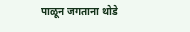पाळून जगताना थोडे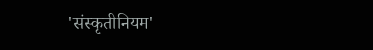'संस्कृतीनियम'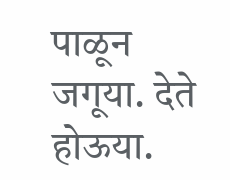पाळून जगूया. देते होऊया.